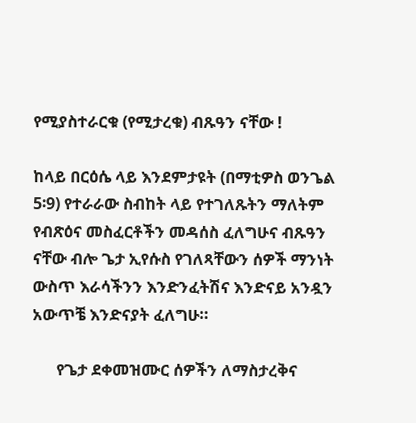የሚያስተራርቁ (የሚታረቁ) ብጹዓን ናቸው !

ከላይ በርዕሴ ላይ እንደምታዩት (በማቲዎስ ወንጌል 5፡9) የተራራው ስብከት ላይ የተገለጹትን ማለትም የብጽዕና መስፈርቶችን መዳሰስ ፈለግሁና ብጹዓን ናቸው ብሎ ጌታ ኢየሱስ የገለጻቸውን ሰዎች ማንነት ውስጥ እራሳችንን እንድንፈትሽና እንድናይ አንዷን አውጥቼ እንድናያት ፈለግሁ።

      የጌታ ደቀመዝሙር ሰዎችን ለማስታረቅና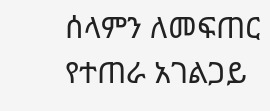ሰላምን ለመፍጠር የተጠራ አገልጋይ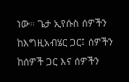ነው። ጌታ ኢየሱስ ሰዎችን ከእግዚአብሄር ጋር፤ ሰዎችን ከሰዎች ጋር እና ሰዎችን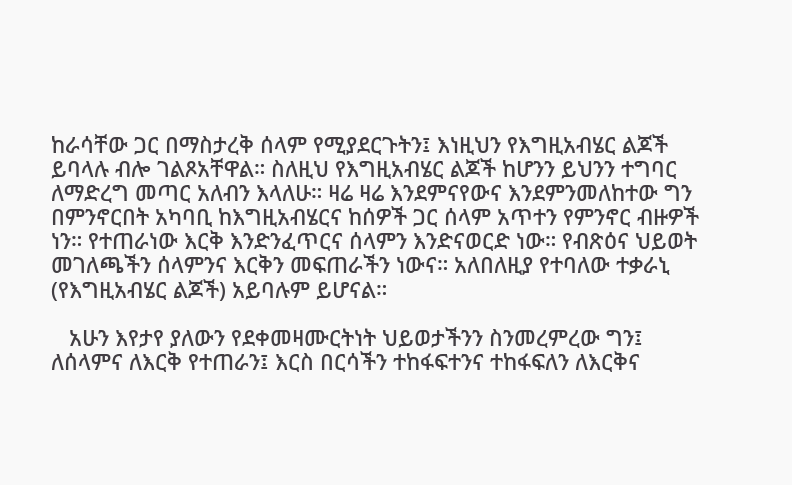ከራሳቸው ጋር በማስታረቅ ሰላም የሚያደርጉትን፤ እነዚህን የእግዚአብሄር ልጆች ይባላሉ ብሎ ገልጾአቸዋል። ስለዚህ የእግዚአብሄር ልጆች ከሆንን ይህንን ተግባር ለማድረግ መጣር አለብን እላለሁ። ዛሬ ዛሬ እንደምናየውና እንደምንመለከተው ግን በምንኖርበት አካባቢ ከእግዚአብሄርና ከሰዎች ጋር ሰላም አጥተን የምንኖር ብዙዎች ነን። የተጠራነው እርቅ እንድንፈጥርና ሰላምን እንድናወርድ ነው። የብጽዕና ህይወት መገለጫችን ሰላምንና እርቅን መፍጠራችን ነውና። አለበለዚያ የተባለው ተቃራኒ (የእግዚአብሄር ልጆች) አይባሉም ይሆናል።

   አሁን እየታየ ያለውን የደቀመዛሙርትነት ህይወታችንን ስንመረምረው ግን፤ ለሰላምና ለእርቅ የተጠራን፤ እርስ በርሳችን ተከፋፍተንና ተከፋፍለን ለእርቅና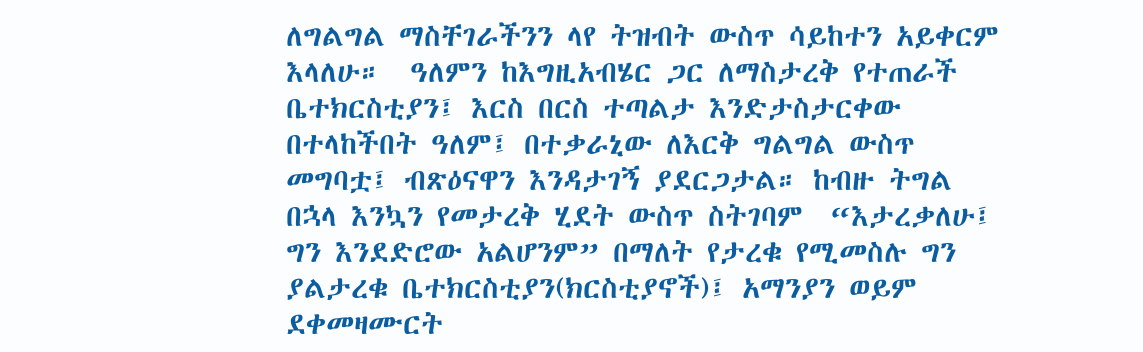ለግልግል ማስቸገራችንን ላየ ትዝብት ውስጥ ሳይከተን አይቀርም እላለሁ።  ዓለምን ከእግዚአብሄር ጋር ለማስታረቅ የተጠራች ቤተክርስቲያን፤ እርስ በርስ ተጣልታ እንድታስታርቀው በተላከችበት ዓለም፤ በተቃራኒው ለእርቅ ግልግል ውስጥ መግባቷ፤ ብጽዕናዋን እንዳታገኝ ያደርጋታል። ከብዙ ትግል በኋላ እንኳን የመታረቅ ሂደት ውስጥ ስትገባም  “እታረቃለሁ፤ ግን እንደድሮው አልሆንም” በማለት የታረቁ የሚመስሉ ግን ያልታረቁ ቤተክርስቲያን(ክርስቲያኖች)፤ አማንያን ወይም ደቀመዛሙርት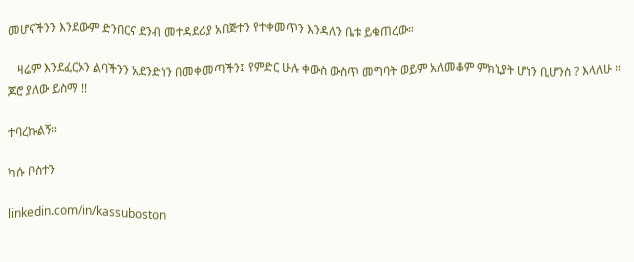መሆናችንን እንደውም ድንበርና ደንብ መተዳደሪያ አበጅተን የተቀመጥን እንዳለን ቤቱ ይቁጠረው።

   ዛሬም እንደፈርኦን ልባችንን አደንድነን በመቀመጣችን፤ የምድር ሁሉ ቀውስ ውስጥ መግባት ወይም አለመቆም ምክኒያት ሆነን ቢሆንስ ? እላለሁ ።     ጆሮ ያለው ይስማ !!

ተባረኩልኝ።

ካሱ ቦስተን

linkedin.com/in/kassuboston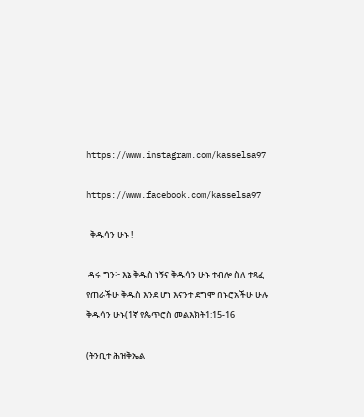https://www.instagram.com/kasselsa97

https://www.facebook.com/kasselsa97

  ቅዱሳን ሁኑ !

 ዳሩ ግን፦ እኔ ቅዱስ ነኝና ቅዱሳን ሁኑ ተብሎ ስለ ተጻፈ የጠራችሁ ቅዱስ እንደ ሆነ እናንተ ደግሞ በኑሮአችሁ ሁሉ ቅዱሳን ሁኑ(1ኛ የጴጥሮስ መልእክት1:15-16

(ትንቢተ ሕዝቅኤል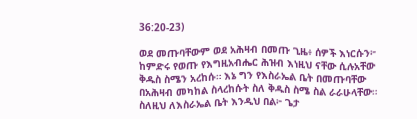36:20-23)

ወደ መጡባቸውም ወደ አሕዛብ በመጡ ጊዜ፥ ሰዎች እነርሱን፦ ከምድሩ የወጡ የእግዚአብሔር ሕዝብ እነዚህ ናቸው ሲሉአቸው ቅዱስ ስሜን አረከሱ። እኔ ግን የእስራኤል ቤት በመጡባቸው በአሕዛብ መካከል ስላረከሱት ስለ ቅዱስ ስሜ ስል ራራሁላቸው። ስለዚህ ለእስራኤል ቤት እንዲህ በል፦ ጌታ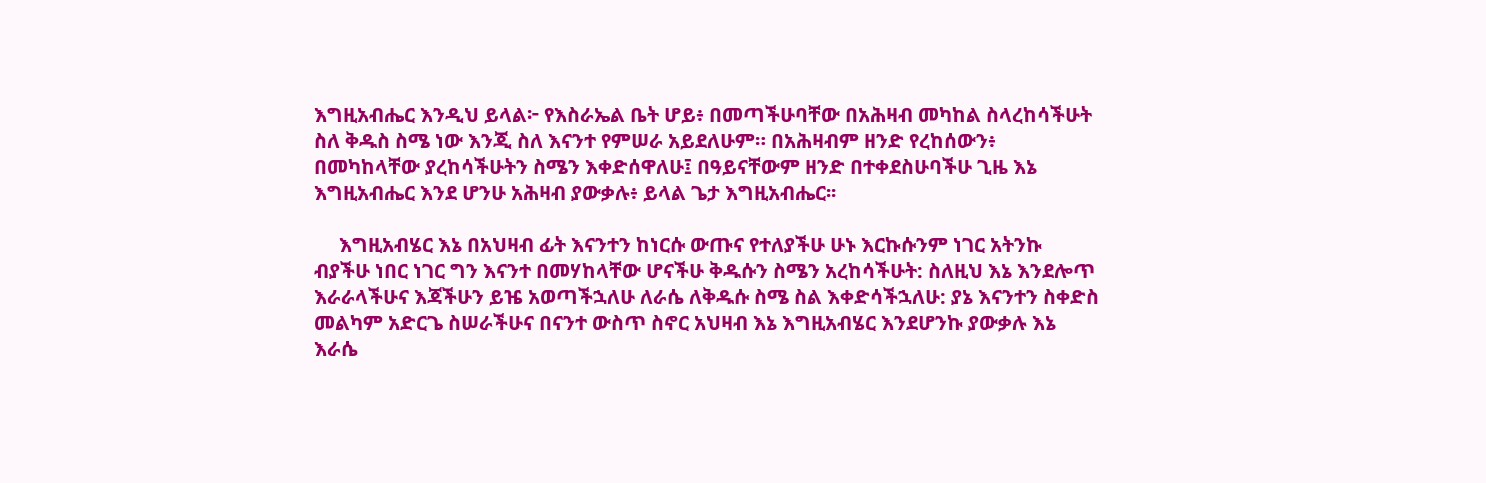እግዚአብሔር እንዲህ ይላል፦ የእስራኤል ቤት ሆይ፥ በመጣችሁባቸው በአሕዛብ መካከል ስላረከሳችሁት ስለ ቅዱስ ስሜ ነው እንጂ ስለ እናንተ የምሠራ አይደለሁም። በአሕዛብም ዘንድ የረከሰውን፥ በመካከላቸው ያረከሳችሁትን ስሜን እቀድሰዋለሁ፤ በዓይናቸውም ዘንድ በተቀደስሁባችሁ ጊዜ እኔ እግዚአብሔር እንደ ሆንሁ አሕዛብ ያውቃሉ፥ ይላል ጌታ እግዚአብሔር፡፡

     እግዚአብሄር እኔ በአህዛብ ፊት እናንተን ከነርሱ ውጡና የተለያችሁ ሁኑ እርኩሱንም ነገር አትንኩ ብያችሁ ነበር ነገር ግን እናንተ በመሃከላቸው ሆናችሁ ቅዱሱን ስሜን አረከሳችሁት: ስለዚህ እኔ እንደሎጥ እራራላችሁና እጃችሁን ይዤ አወጣችኋለሁ ለራሴ ለቅዱሱ ስሜ ስል እቀድሳችኋለሁ: ያኔ እናንተን ስቀድስ መልካም አድርጌ ስሠራችሁና በናንተ ውስጥ ስኖር አህዛብ እኔ እግዚአብሄር እንደሆንኩ ያውቃሉ እኔ እራሴ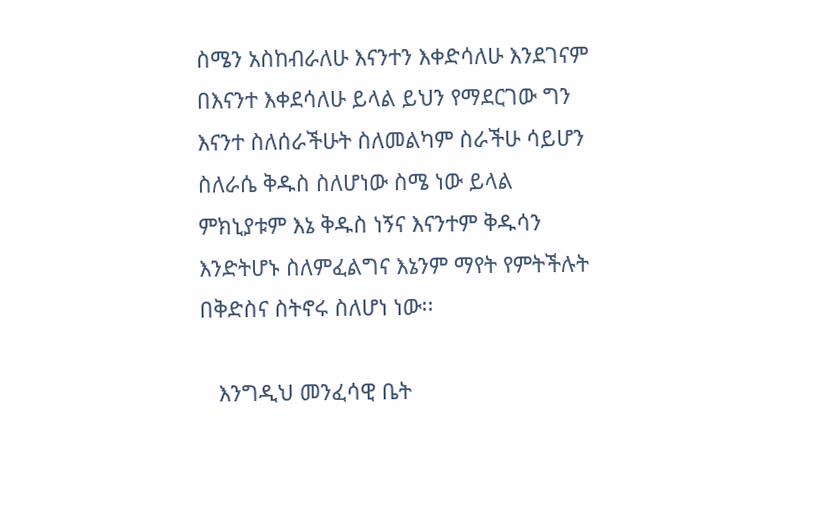ስሜን አስከብራለሁ እናንተን እቀድሳለሁ እንደገናም በእናንተ እቀደሳለሁ ይላል ይህን የማደርገው ግን እናንተ ስለሰራችሁት ስለመልካም ስራችሁ ሳይሆን ስለራሴ ቅዱስ ስለሆነው ስሜ ነው ይላል ምክኒያቱም እኔ ቅዱስ ነኝና እናንተም ቅዱሳን እንድትሆኑ ስለምፈልግና እኔንም ማየት የምትችሉት በቅድስና ስትኖሩ ስለሆነ ነው፡፡

   እንግዲህ መንፈሳዊ ቤት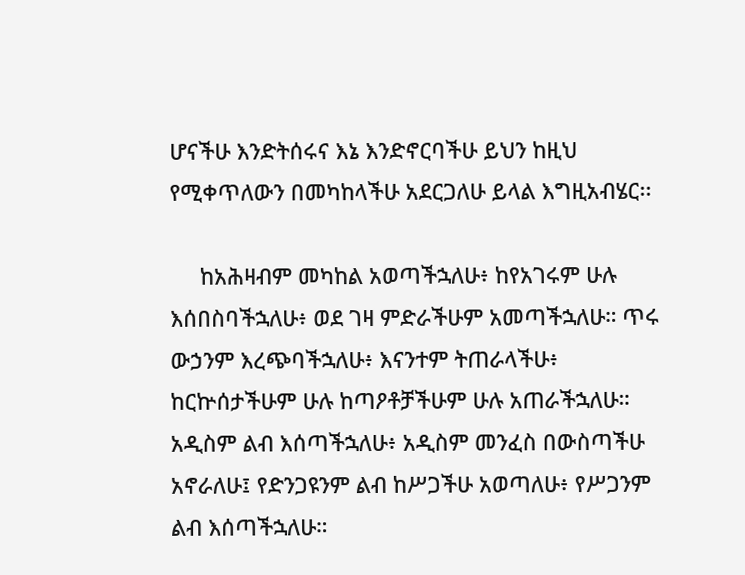ሆናችሁ እንድትሰሩና እኔ እንድኖርባችሁ ይህን ከዚህ የሚቀጥለውን በመካከላችሁ አደርጋለሁ ይላል እግዚአብሄር፡፡

     ከአሕዛብም መካከል አወጣችኋለሁ፥ ከየአገሩም ሁሉ እሰበስባችኋለሁ፥ ወደ ገዛ ምድራችሁም አመጣችኋለሁ። ጥሩ ውኃንም እረጭባችኋለሁ፥ እናንተም ትጠራላችሁ፥ ከርኵሰታችሁም ሁሉ ከጣዖቶቻችሁም ሁሉ አጠራችኋለሁ። አዲስም ልብ እሰጣችኋለሁ፥ አዲስም መንፈስ በውስጣችሁ አኖራለሁ፤ የድንጋዩንም ልብ ከሥጋችሁ አወጣለሁ፥ የሥጋንም ልብ እሰጣችኋለሁ።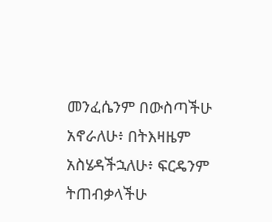መንፈሴንም በውስጣችሁ አኖራለሁ፥ በትእዛዜም አስሄዳችኋለሁ፥ ፍርዴንም ትጠብቃላችሁ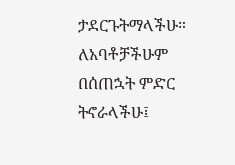ታደርጉትማላችሁ። ለአባቶቻችሁም በሰጠኋት ምድር ትኖራላችሁ፤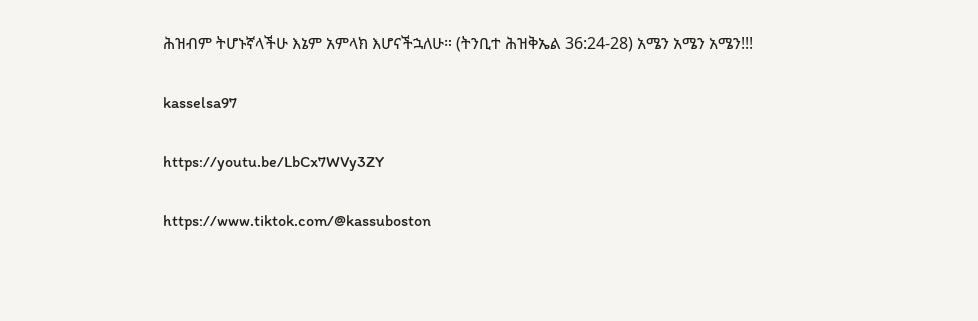ሕዝብም ትሆኑኛላችሁ እኔም አምላክ እሆናችኋለሁ። (ትንቢተ ሕዝቅኤል 36:24-28) አሜን አሜን አሜን!!!

kasselsa97

https://youtu.be/LbCx7WVy3ZY

https://www.tiktok.com/@kassuboston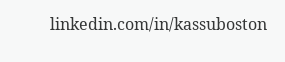linkedin.com/in/kassuboston